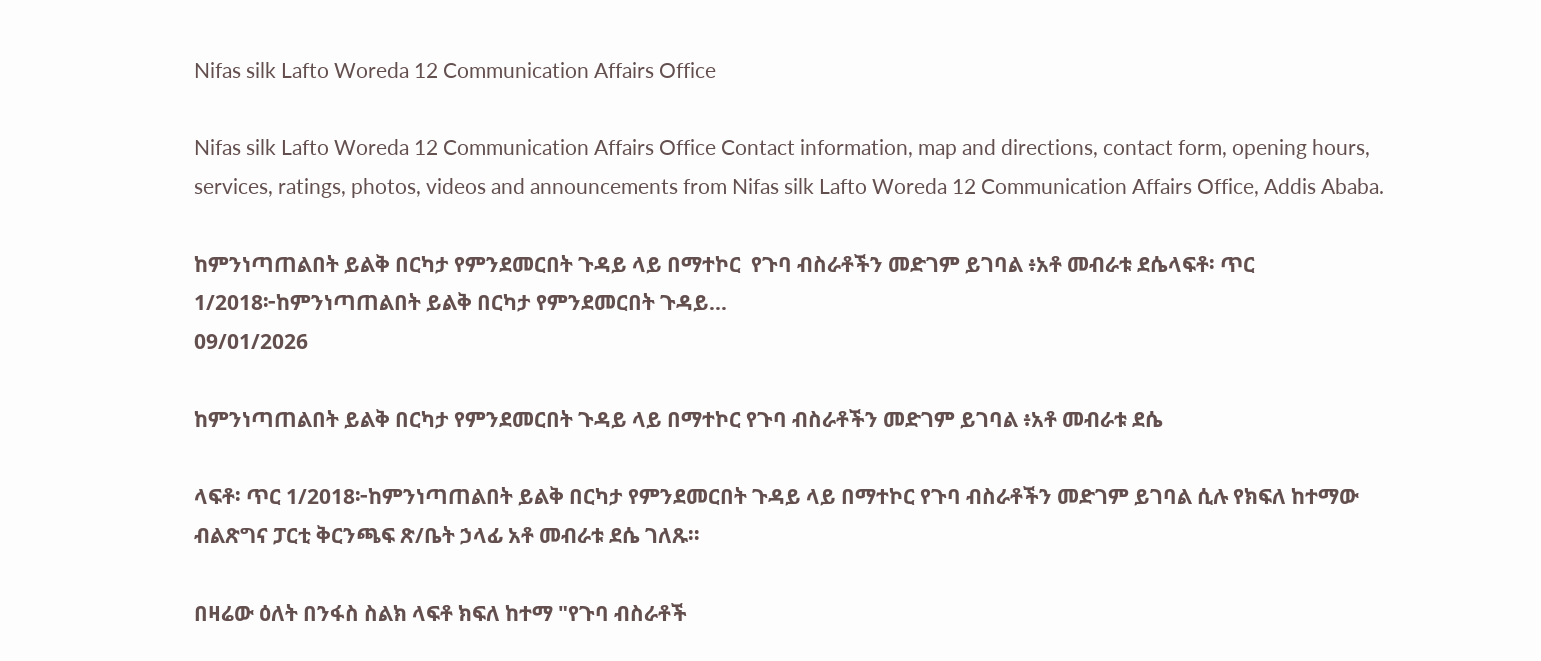Nifas silk Lafto Woreda 12 Communication Affairs Office

Nifas silk Lafto Woreda 12 Communication Affairs Office Contact information, map and directions, contact form, opening hours, services, ratings, photos, videos and announcements from Nifas silk Lafto Woreda 12 Communication Affairs Office, Addis Ababa.

ከምንነጣጠልበት ይልቅ በርካታ የምንደመርበት ጉዳይ ላይ በማተኮር  የጉባ ብስራቶችን መድገም ይገባል ፥አቶ መብራቱ ደሴላፍቶ፡ ጥር 1/2018፦ከምንነጣጠልበት ይልቅ በርካታ የምንደመርበት ጉዳይ...
09/01/2026

ከምንነጣጠልበት ይልቅ በርካታ የምንደመርበት ጉዳይ ላይ በማተኮር የጉባ ብስራቶችን መድገም ይገባል ፥አቶ መብራቱ ደሴ

ላፍቶ፡ ጥር 1/2018፦ከምንነጣጠልበት ይልቅ በርካታ የምንደመርበት ጉዳይ ላይ በማተኮር የጉባ ብስራቶችን መድገም ይገባል ሲሉ የክፍለ ከተማው ብልጽግና ፓርቲ ቅርንጫፍ ጽ/ቤት ኃላፊ አቶ መብራቱ ደሴ ገለጹ።

በዛሬው ዕለት በንፋስ ስልክ ላፍቶ ክፍለ ከተማ "የጉባ ብስራቶች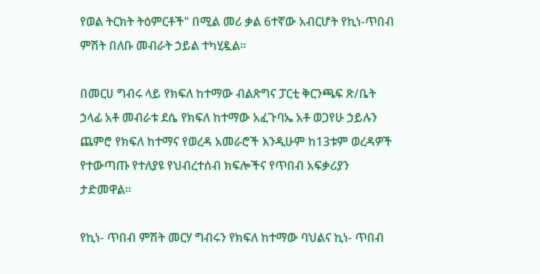የወል ትርክት ትዕምርቶች" በሚል መሪ ቃል 6ተኛው አብርሆት የኪነ-ጥበብ ምሽት በለቡ መብራት ኃይል ተካሂዷል።

በመርሀ ግብሩ ላይ የክፍለ ከተማው ብልጽግና ፓርቲ ቅርንጫፍ ጽ/ቤት ኃላፊ አቶ መብራቱ ደሴ የክፍለ ከተማው አፈጉባኤ አቶ ወጋየሁ ኃይሉን ጨምሮ የክፍለ ከተማና የወረዳ አመራሮች እንዲሁም ከ13ቱም ወረዳዎች የተውጣጡ የተለያዩ የህብረተሰብ ክፍሎችና የጥበብ አፍቃሪያን ታድመዋል።

የኪነ- ጥበብ ምሽት መርሃ ግብሩን የክፍለ ከተማው ባህልና ኪነ- ጥበብ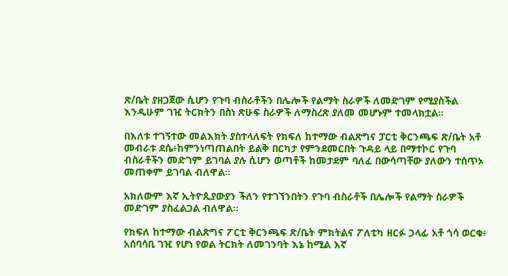ጽ/ቤት ያዘጋጀው ሲሆን የጉባ ብስራቶችን በሌሎች የልማት ስራዎች ለመድገም የሚያስችል እንዲሁም ገዢ ትርክትን በስነ ጽሁፍ ስራዎች ለማስረጽ ያለመ መሆኑም ተመላክቷል።

በእለቱ ተገኝተው መልእክት ያስተላለፍት የክፍለ ከተማው ብልጽግና ፓርቲ ቅርንጫፍ ጽ/ቤት አቶ መብራቱ ደሴ፥ከምንነጣጠልበት ይልቅ በርካታ የምንደመርበት ጉዳይ ላይ በማተኮር የጉባ ብስራቶችን መድገም ይገባል ያሉ ሲሆን ወጣቶች ከመታደም ባለፈ በውሳጣቸው ያለውን ተሰጥኦ መጠቀም ይገባል ብለዋል።

አክለውም እኛ ኢትዮጲያውያን ችለን የተገኘንበትን የጉባ ብስራቶች በሌሎች የልማት ስራዎች መድገም ያስፈልጋል ብለዋል።

የክፍለ ከተማው ብልጽግና ፖርቲ ቅርንጫፍ ጽ/ቤት ምክትልና ፖለቲካ ዘርፉ ኃላፊ አቶ ጎሳ ወርቁ፥ አሰባሳቢ ገዢ የሆነ የወል ትርክት ለመገንባት እኔ ከሚል እኛ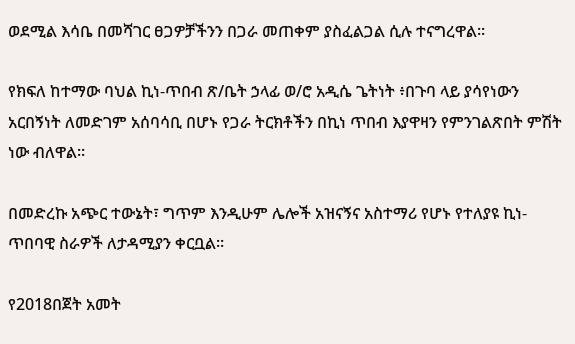ወደሚል እሳቤ በመሻገር ፀጋዎቻችንን በጋራ መጠቀም ያስፈልጋል ሲሉ ተናግረዋል።

የክፍለ ከተማው ባህል ኪነ-ጥበብ ጽ/ቤት ኃላፊ ወ/ሮ አዲሴ ጌትነት ፥በጉባ ላይ ያሳየነውን አርበኝነት ለመድገም አሰባሳቢ በሆኑ የጋራ ትርክቶችን በኪነ ጥበብ እያዋዛን የምንገልጽበት ምሽት ነው ብለዋል።

በመድረኩ አጭር ተውኔት፣ ግጥም እንዲሁም ሌሎች አዝናኝና አስተማሪ የሆኑ የተለያዩ ኪነ-ጥበባዊ ስራዎች ለታዳሚያን ቀርቧል።

የ2018በጀት አመት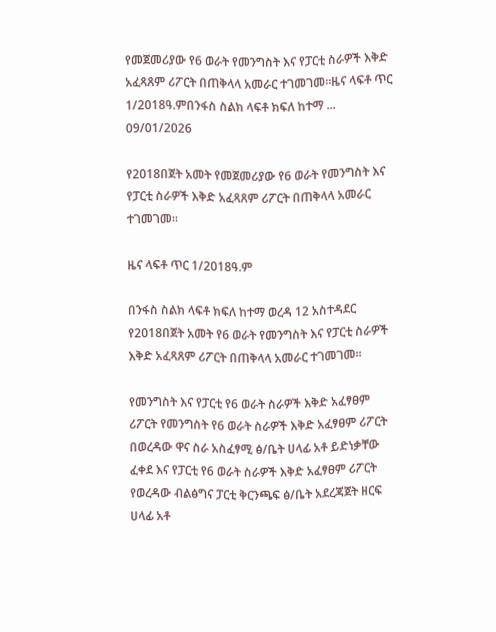የመጀመሪያው የ6 ወራት የመንግስት እና የፓርቲ ስራዎች እቅድ አፈጻጸም ሪፖርት በጠቅላላ አመራር ተገመገመ።ዜና ላፍቶ ጥር 1/2018ዓ.ምበንፋስ ስልክ ላፍቶ ክፍለ ከተማ ...
09/01/2026

የ2018በጀት አመት የመጀመሪያው የ6 ወራት የመንግስት እና የፓርቲ ስራዎች እቅድ አፈጻጸም ሪፖርት በጠቅላላ አመራር ተገመገመ።

ዜና ላፍቶ ጥር 1/2018ዓ.ም

በንፋስ ስልክ ላፍቶ ክፍለ ከተማ ወረዳ 12 አስተዳደር የ2018በጀት አመት የ6 ወራት የመንግስት እና የፓርቲ ስራዎች እቅድ አፈጻጸም ሪፖርት በጠቅላላ አመራር ተገመገመ።

የመንግስት እና የፓርቲ የ6 ወራት ስራዎች እቅድ አፈፃፀም ሪፖርት የመንግስት የ6 ወራት ስራዎች እቅድ አፈፃፀም ሪፖርት በወረዳው ዋና ስራ አስፈፃሚ ፅ/ቤት ሀላፊ አቶ ይድነቃቸው ፈቀደ እና የፓርቲ የ6 ወራት ስራዎች እቅድ አፈፃፀም ሪፖርት የወረዳው ብልፅግና ፓርቲ ቅርንጫፍ ፅ/ቤት አደረጃጀት ዘርፍ ሀላፊ አቶ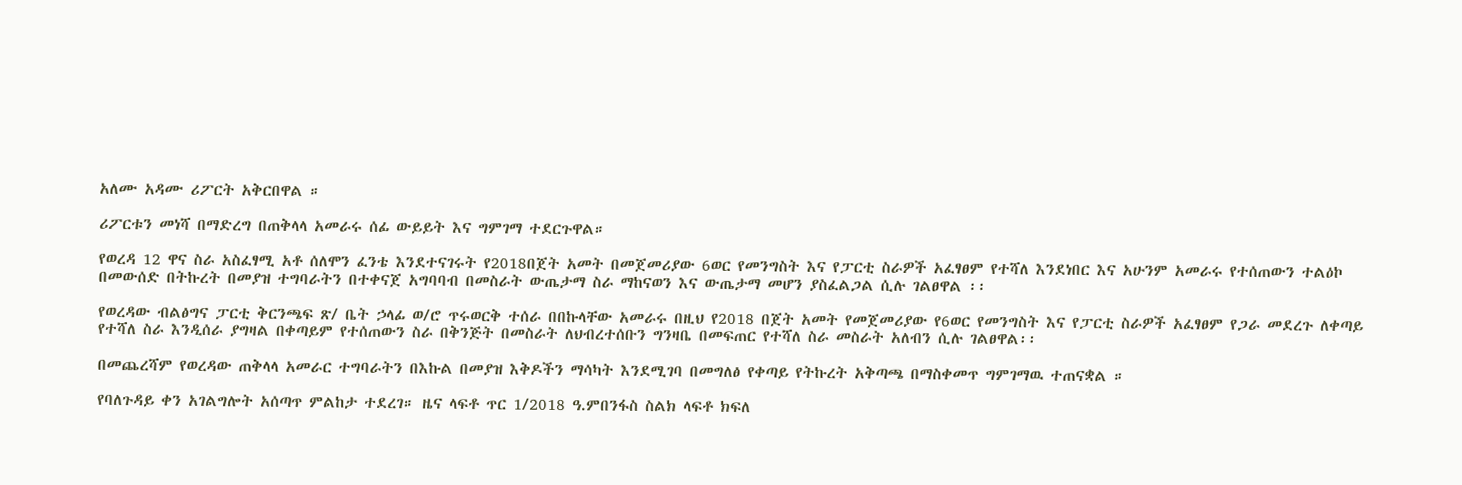አለሙ አዳሙ ሪፖርት አቅርበዋል ።

ሪፖርቱን መነሻ በማድረግ በጠቅላላ አመራሩ ሰፊ ውይይት እና ግምገማ ተደርጉዋል።

የወረዳ 12 ዋና ስራ አስፈፃሚ አቶ ሰለሞን ፈንቴ እንደተናገሩት የ2018በጀት አመት በመጀመሪያው 6ወር የመንግስት እና የፓርቲ ስራዎች አፈፃፀም የተሻለ እንደነበር እና አሁንም አመራሩ የተሰጠውን ተልዕኮ በመውሰድ በትኩረት በመያዝ ተግባራትን በተቀናጀ አግባባብ በመስራት ውጤታማ ስራ ማከናወን እና ውጤታማ መሆን ያስፈልጋል ሲሉ ገልፀዋል ፡፡

የወረዳው ብልፅግና ፓርቲ ቅርንጫፍ ጽ/ ቤት ኃላፊ ወ/ሮ ጥሩወርቅ ተሰራ በበኩላቸው አመራሩ በዚህ የ2018 በጀት አመት የመጀመሪያው የ6ወር የመንግስት እና የፓርቲ ስራዎች አፈፃፀም የጋራ መደረጉ ለቀጣይ የተሻለ ስራ እንዲሰራ ያግዛል በቀጣይም የተሰጠውን ስራ በቅንጅት በመስራት ለህብረተሰቡን ግንዛቤ በመፍጠር የተሻለ ስራ መስራት አለብን ሲሉ ገልፀዋል፡፡

በመጨረሻም የወረዳው ጠቅላላ አመራር ተግባራትን በእኩል በመያዝ እቅዶችን ማሳካት እንደሚገባ በመግለፅ የቀጣይ የትኩረት አቅጣጫ በማስቀመጥ ግምገማዉ ተጠናቋል ።

የባለጉዳይ ቀን አገልግሎት አሰጣጥ ምልከታ ተደረገ። ዜና ላፍቶ ጥር 1/2018 ዓ.ምበንፋስ ስልክ ላፍቶ ክፍለ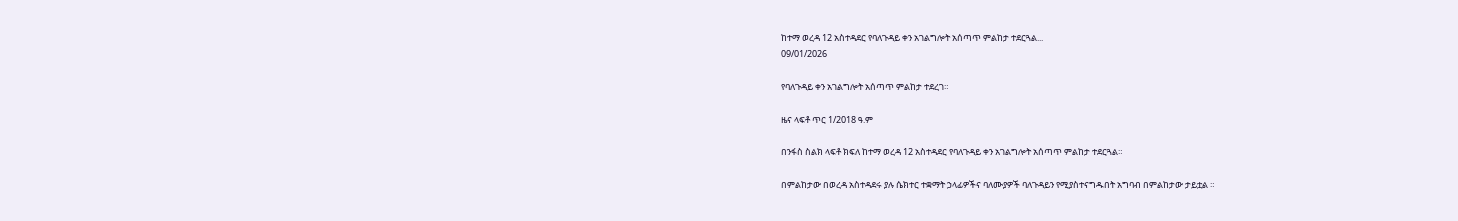ከተማ ወረዳ 12 አስተዳደር የባለጉዳይ ቀን አገልግሎት አሰጣጥ ምልከታ ተደርጓል...
09/01/2026

የባለጉዳይ ቀን አገልግሎት አሰጣጥ ምልከታ ተደረገ።

ዜና ላፍቶ ጥር 1/2018 ዓ.ም

በንፋስ ስልክ ላፍቶ ክፍለ ከተማ ወረዳ 12 አስተዳደር የባለጉዳይ ቀን አገልግሎት አሰጣጥ ምልከታ ተደርጓል።

በምልከታው በወረዳ አስተዳደሩ ያሉ ሴክተር ተቋማት ኃላፊዎችና ባለሙያዎች ባለጉዳይን የሚያስተናግዱበት አግባብ በምልከታው ታይቷል ።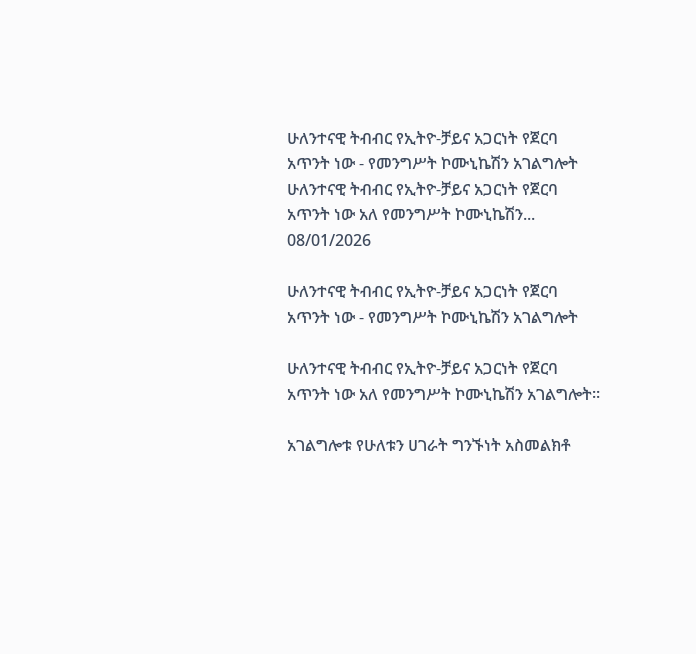ሁለንተናዊ ትብብር የኢትዮ-ቻይና አጋርነት የጀርባ አጥንት ነው - የመንግሥት ኮሙኒኬሽን አገልግሎት  ሁለንተናዊ ትብብር የኢትዮ-ቻይና አጋርነት የጀርባ አጥንት ነው አለ የመንግሥት ኮሙኒኬሽን...
08/01/2026

ሁለንተናዊ ትብብር የኢትዮ-ቻይና አጋርነት የጀርባ አጥንት ነው - የመንግሥት ኮሙኒኬሽን አገልግሎት

ሁለንተናዊ ትብብር የኢትዮ-ቻይና አጋርነት የጀርባ አጥንት ነው አለ የመንግሥት ኮሙኒኬሽን አገልግሎት።

አገልግሎቱ የሁለቱን ሀገራት ግንኙነት አስመልክቶ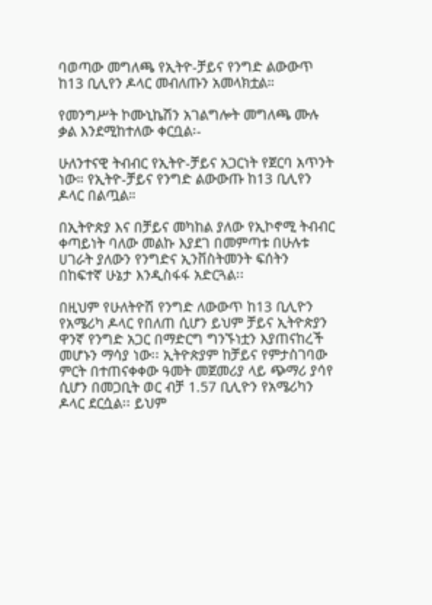ባወጣው መግለጫ የኢትዮ-ቻይና የንግድ ልውውጥ ከ13 ቢሊየን ዶላር መብለጡን አመላክቷል።

የመንግሥት ኮሙኒኬሽን አገልግሎት መግለጫ ሙሉ ቃል እንደሚከተለው ቀርቧል፡-

ሁለንተናዊ ትብብር የኢትዮ-ቻይና አጋርነት የጀርባ አጥንት ነው። የኢትዮ-ቻይና የንግድ ልውውጡ ከ13 ቢሊየን ዶላር በልጧል።

በኢትዮጵያ እና በቻይና መካከል ያለው የኢኮኖሚ ትብብር ቀጣይነት ባለው መልኩ እያደገ በመምጣቱ በሁሉቱ ሀገራት ያለውን የንግድና ኢንቨስትመንት ፍሰትን በከፍተኛ ሁኔታ እንዲስፋፋ አድርጓል፡፡

በዚህም የሁለትዮሽ የንግድ ለውውጥ ከ13 ቢሊዮን የአሜሪካ ዶላር የበለጠ ሲሆን ይህም ቻይና ኢትዮጵያን ዋንኛ የንግድ አጋር በማድርግ ግንኙነቷን እያጠናከረች መሆኑን ማሳያ ነው፡፡ ኢትዮጵያም ከቻይና የምታስገባው ምርት በተጠናቀቀው ዓመት መጀመሪያ ላይ ጭማሪ ያሳየ ሲሆን በመጋቢት ወር ብቻ 1.57 ቢሊዮን የአሜሪካን ዶላር ደርሷል፡፡ ይህም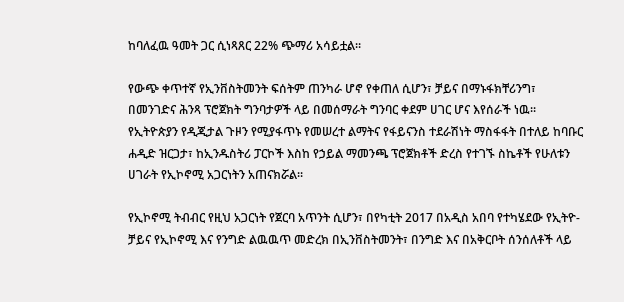ከባለፈዉ ዓመት ጋር ሲነጻጸር 22% ጭማሪ አሳይቷል።

የውጭ ቀጥተኛ የኢንቨስትመንት ፍሰትም ጠንካራ ሆኖ የቀጠለ ሲሆን፣ ቻይና በማኑፋክቸሪንግ፣ በመንገድና ሕንጻ ፕሮጀክት ግንባታዎች ላይ በመሰማራት ግንባር ቀደም ሀገር ሆና እየሰራች ነዉ፡፡ የኢትዮጵያን የዲጂታል ጉዞን የሚያፋጥኑ የመሠረተ ልማትና የፋይናንስ ተደራሽነት ማስፋፋት በተለይ ከባቡር ሐዲድ ዝርጋታ፣ ከኢንዱስትሪ ፓርኮች እስከ የኃይል ማመንጫ ፕሮጀክቶች ድረስ የተገኙ ስኬቶች የሁለቱን ሀገራት የኢኮኖሚ አጋርነትን አጠናክሯል፡፡

የኢኮኖሚ ትብብር የዚህ አጋርነት የጀርባ አጥንት ሲሆን፣ በየካቲት 2017 በአዲስ አበባ የተካሄደው የኢትዮ-ቻይና የኢኮኖሚ እና የንግድ ልዉዉጥ መድረክ በኢንቨስትመንት፣ በንግድ እና በአቅርቦት ሰንሰለቶች ላይ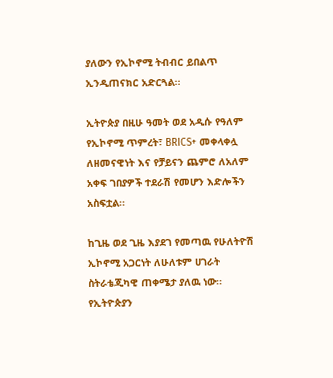ያለውን የኢኮኖሚ ትብብር ይበልጥ ኢንዲጠናክር አድርጓል፡፡

ኢትዮጵያ በዚሁ ዓመት ወደ አዲሱ የዓለም የኢኮኖሚ ጥምረት፣ BRICS+ መቀላቀሏ ለዘመናዊነት እና የቻይናን ጨምሮ ለአለም አቀፍ ገበያዎች ተደራሽ የመሆን እድሎችን አስፍቷል፡፡

ከጊዜ ወደ ጊዜ እያደገ የመጣዉ የሁለትዮሽ ኢኮኖሚ አጋርነት ለሁለቱም ሀገራት ስትራቴጂካዊ ጠቀሜታ ያለዉ ነው፡፡ የኢትዮጵያን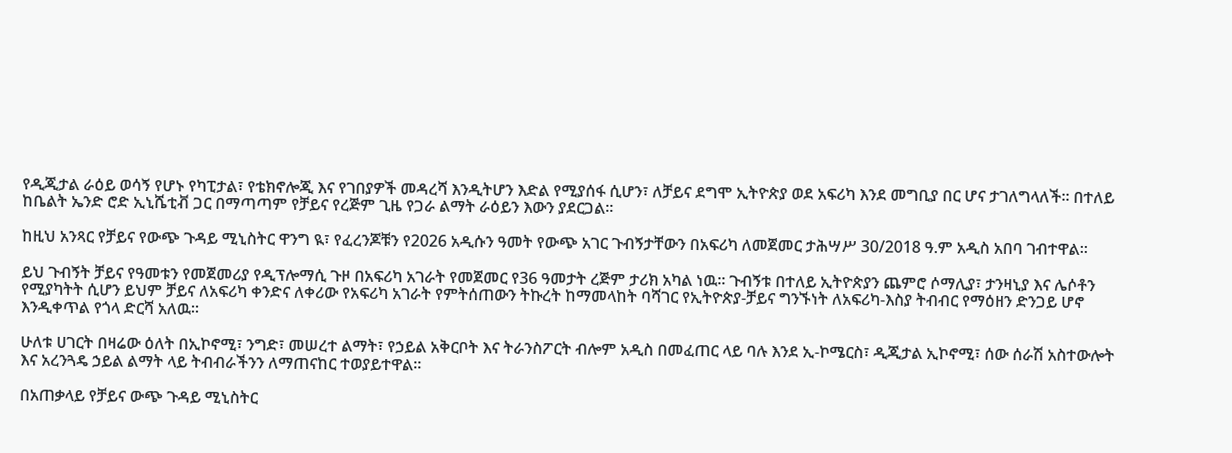የዲጂታል ራዕይ ወሳኝ የሆኑ የካፒታል፣ የቴክኖሎጂ እና የገበያዎች መዳረሻ እንዲትሆን እድል የሚያሰፋ ሲሆን፣ ለቻይና ደግሞ ኢትዮጵያ ወደ አፍሪካ እንደ መግቢያ በር ሆና ታገለግላለች፡፡ በተለይ ከቤልት ኤንድ ሮድ ኢኒሼቲቭ ጋር በማጣጣም የቻይና የረጅም ጊዜ የጋራ ልማት ራዕይን እውን ያደርጋል፡፡

ከዚህ አንጻር የቻይና የውጭ ጉዳይ ሚኒስትር ዋንግ ዪ፣ የፈረንጆቹን የ2026 አዲሱን ዓመት የውጭ አገር ጉብኝታቸውን በአፍሪካ ለመጀመር ታሕሣሥ 30/2018 ዓ.ም አዲስ አበባ ገብተዋል፡፡

ይህ ጉብኝት ቻይና የዓመቱን የመጀመሪያ የዲፕሎማሲ ጉዞ በአፍሪካ አገራት የመጀመር የ36 ዓመታት ረጅም ታሪክ አካል ነዉ፡፡ ጉብኝቱ በተለይ ኢትዮጵያን ጨምሮ ሶማሊያ፣ ታንዛኒያ እና ሌሶቶን የሚያካትት ሲሆን ይህም ቻይና ለአፍሪካ ቀንድና ለቀሪው የአፍሪካ አገራት የምትሰጠውን ትኩረት ከማመላከት ባሻገር የኢትዮጵያ-ቻይና ግንኙነት ለአፍሪካ-እስያ ትብብር የማዕዘን ድንጋይ ሆኖ እንዲቀጥል የጎላ ድርሻ አለዉ፡፡

ሁለቱ ሀገርት በዛሬው ዕለት በኢኮኖሚ፣ ንግድ፣ መሠረተ ልማት፣ የኃይል አቅርቦት እና ትራንስፖርት ብሎም አዲስ በመፈጠር ላይ ባሉ እንደ ኢ-ኮሜርስ፣ ዲጂታል ኢኮኖሚ፣ ሰው ሰራሽ አስተውሎት እና አረንጓዴ ኃይል ልማት ላይ ትብብራችንን ለማጠናከር ተወያይተዋል።

በአጠቃላይ የቻይና ውጭ ጉዳይ ሚኒስትር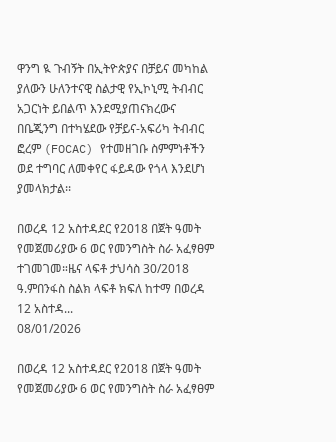ዋንግ ዪ ጉብኝት በኢትዮጵያና በቻይና መካከል ያለውን ሁለንተናዊ ስልታዊ የኢኮኒሚ ትብብር አጋርነት ይበልጥ እንደሚያጠናክረውና በቤጂንግ በተካሄደው የቻይና-አፍሪካ ትብብር ፎረም (FOCAC) የተመዘገቡ ስምምነቶችን ወደ ተግባር ለመቀየር ፋይዳው የጎላ እንደሆነ ያመላክታል፡፡

በወረዳ 12 አስተዳደር የ2018 በጀት ዓመት የመጀመሪያው 6 ወር የመንግስት ስራ አፈፃፀም ተገመገመ።ዜና ላፍቶ ታህሳስ 30/2018 ዓ.ምበንፋስ ስልክ ላፍቶ ክፍለ ከተማ በወረዳ 12 አስተዳ...
08/01/2026

በወረዳ 12 አስተዳደር የ2018 በጀት ዓመት የመጀመሪያው 6 ወር የመንግስት ስራ አፈፃፀም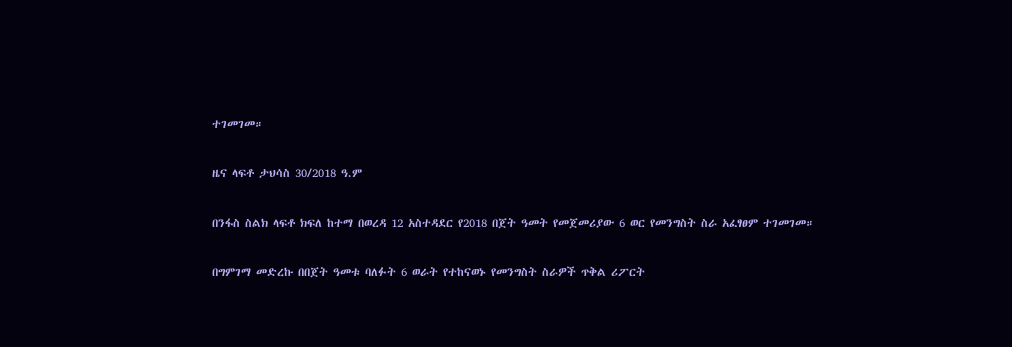ተገመገመ።

ዜና ላፍቶ ታህሳስ 30/2018 ዓ.ም

በንፋስ ስልክ ላፍቶ ክፍለ ከተማ በወረዳ 12 አስተዳደር የ2018 በጀት ዓመት የመጀመሪያው 6 ወር የመንግስት ስራ አፈፃፀም ተገመገመ።

በግምገማ መድረኩ በበጀት ዓመቱ ባለፉት 6 ወራት የተከናወኑ የመንግስት ስራዎች ጥቅል ሪፖርት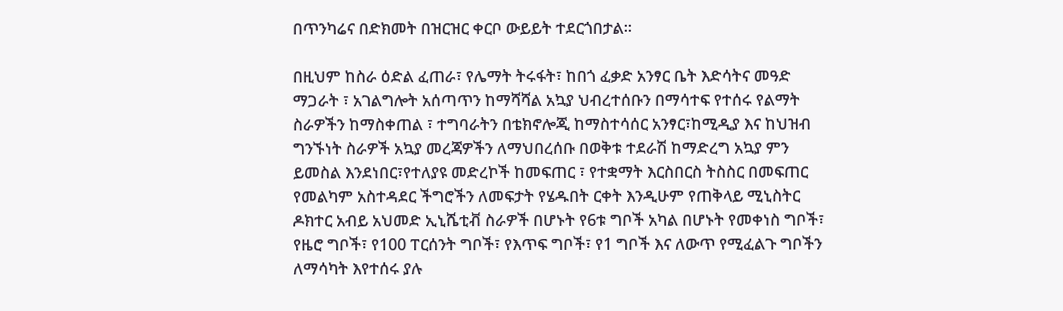በጥንካሬና በድክመት በዝርዝር ቀርቦ ውይይት ተደርጎበታል።

በዚህም ከስራ ዕድል ፈጠራ፣ የሌማት ትሩፋት፣ ከበጎ ፈቃድ አንፃር ቤት እድሳትና መዓድ ማጋራት ፣ አገልግሎት አሰጣጥን ከማሻሻል አኳያ ህብረተሰቡን በማሳተፍ የተሰሩ የልማት ስራዎችን ከማስቀጠል ፣ ተግባራትን በቴክኖሎጂ ከማስተሳሰር አንፃር፣ከሚዲያ እና ከህዝብ ግንኙነት ስራዎች አኳያ መረጃዎችን ለማህበረሰቡ በወቅቱ ተደራሽ ከማድረግ አኳያ ምን ይመስል እንደነበር፣የተለያዩ መድረኮች ከመፍጠር ፣ የተቋማት እርስበርስ ትስስር በመፍጠር የመልካም አስተዳደር ችግሮችን ለመፍታት የሄዱበት ርቀት እንዲሁም የጠቅላይ ሚኒስትር ዶክተር አብይ አህመድ ኢኒሼቲቭ ስራዎች በሆኑት የ6ቱ ግቦች አካል በሆኑት የመቀነስ ግቦች፣ የዜሮ ግቦች፣ የ100 ፐርሰንት ግቦች፣ የእጥፍ ግቦች፣ የ1 ግቦች እና ለውጥ የሚፈልጉ ግቦችን ለማሳካት እየተሰሩ ያሉ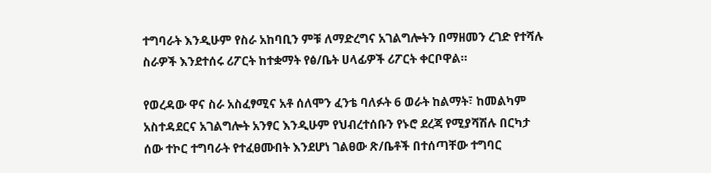ተግባራት እንዲሁም የስራ አከባቢን ምቹ ለማድረግና አገልግሎትን በማዘመን ረገድ የተሻሉ ስራዎች እንደተሰሩ ሪፖርት ከተቋማት የፅ/ቤት ሀላፊዎች ሪፖርት ቀርቦዋል።

የወረዳው ዋና ስራ አስፈፃሚና አቶ ሰለሞን ፈንቴ ባለፉት 6 ወራት ከልማት፣ ከመልካም አስተዳደርና አገልግሎት አንፃር እንዲሁም የህብረተሰቡን የኑሮ ደረጃ የሚያሻሽሉ በርካታ ሰው ተኮር ተግባራት የተፈፀሙበት እንደሆነ ገልፀው ጽ/ቤቶች በተሰጣቸው ተግባር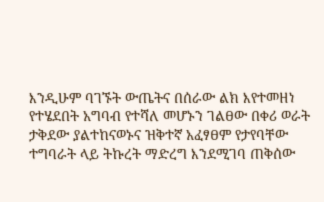እንዲሁም ባገኙት ውጤትና በሰራው ልክ እየተመዘነ የተሄደበት አግባብ የተሻለ መሆኑን ገልፀው በቀሪ ወራት ታቅደው ያልተከናወኑና ዝቅተኛ አፈፃፀም የታየባቸው ተግባራት ላይ ትኩረት ማድረግ እንደሚገባ ጠቅሰው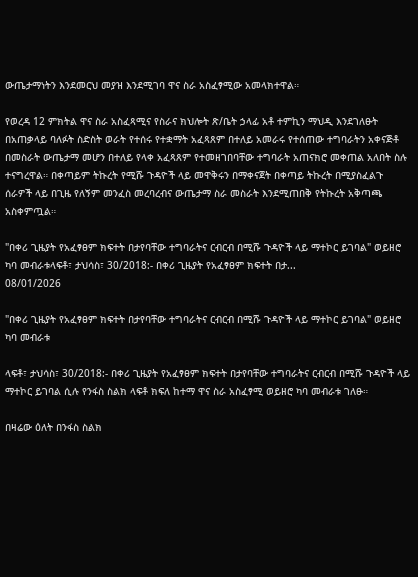ውጤታማነትን እንደመርህ መያዝ እንደሚገባ ዋና ስራ አስፈፃሚው አመላክተዋል።

የወረዳ 12 ምክትል ዋና ስራ አስፈጻሚና የስራና ክህሎት ጽ/ቤት ኃላፊ አቶ ተምኪን ማህዲ እንደገለፁት በአጠቃላይ ባለፉት ስድስት ወራት የተሰሩ የተቋማት አፈጻጸም በተለይ አመራሩ የተሰጠው ተግባራትን አቀናጅቶ በመስራት ውጤታማ መሆን በተለይ የላቀ አፈጻጸም የተመዘገበባቸው ተግባራት አጠናክሮ መቀጠል አለበት ስሉ ተናግረዋል። በቀጣይም ትኩረት የሚሹ ጉዳዮች ላይ መዋቅሩን በማቀናጀት በቀጣይ ትኩረት በሚያስፈልጉ ሰራዎች ላይ በጊዜ የለኝም መንፈስ መረባረብና ውጤታማ ስራ መስራት እንደሚጠበቅ የትኩረት አቅጣጫ አስቀምጧል።

"በቀሪ ጊዜያት የአፈፃፀም ክፍተት በታየባቸው ተግባራትና ርብርብ በሚሹ ጉዳዮች ላይ ማተኮር ይገባል" ወይዘሮ ካባ መብራቱላፍቶ፣ ታህሳስ፣ 30/2018:- በቀሪ ጊዜያት የአፈፃፀም ክፍተት በታ...
08/01/2026

"በቀሪ ጊዜያት የአፈፃፀም ክፍተት በታየባቸው ተግባራትና ርብርብ በሚሹ ጉዳዮች ላይ ማተኮር ይገባል" ወይዘሮ ካባ መብራቱ

ላፍቶ፣ ታህሳስ፣ 30/2018:- በቀሪ ጊዜያት የአፈፃፀም ክፍተት በታየባቸው ተግባራትና ርብርብ በሚሹ ጉዳዮች ላይ ማተኮር ይገባል ሲሉ የንፋስ ስልክ ላፍቶ ክፍለ ከተማ ዋና ስራ አስፈፃሚ ወይዘሮ ካባ መብራቱ ገለፁ።

በዛሬው ዕለት በንፋስ ስልክ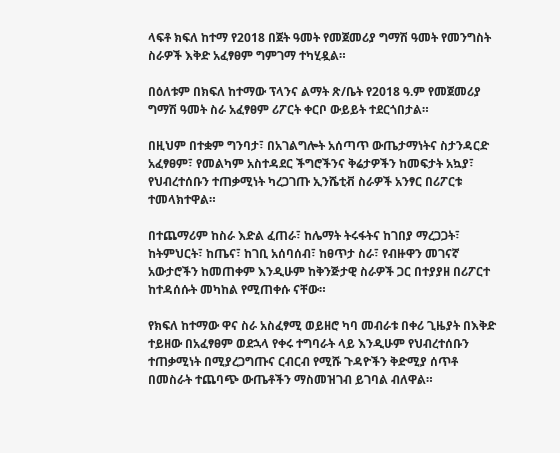ላፍቶ ክፍለ ከተማ የ2018 በጀት ዓመት የመጀመሪያ ግማሽ ዓመት የመንግስት ስራዎች እቅድ አፈፃፀም ግምገማ ተካሂዷል።

በዕለቱም በክፍለ ከተማው ፕላንና ልማት ጽ/ቤት የ2018 ዓ.ም የመጀመሪያ ግማሽ ዓመት ስራ አፈፃፀም ሪፖርት ቀርቦ ውይይት ተደርጎበታል።

በዚህም በተቋም ግንባታ፣ በአገልግሎት አሰጣጥ ውጤታማነትና ስታንዳርድ አፈፃፀም፣ የመልካም አስተዳደር ችግሮችንና ቅሬታዎችን ከመፍታት አኳያ፣ የህብረተሰቡን ተጠቃሚነት ካረጋገጡ ኢንሼቲቭ ስራዎች አንፃር በሪፖርቱ ተመላክተዋል።

በተጨማሪም ከስራ እድል ፈጠራ፣ ከሌማት ትሩፋትና ከገበያ ማረጋጋት፣ ከትምህርት፣ ከጤና፣ ከገቢ አሰባሰብ፣ ከፀጥታ ስራ፣ የብዙዋን መገናኛ አውታሮችን ከመጠቀም እንዲሁም ከቅንጅታዊ ስራዎች ጋር በተያያዘ በሪፖርተ ከተዳሰሱት መካከል የሚጠቀሱ ናቸው።

የክፍለ ከተማው ዋና ስራ አስፈፃሚ ወይዘሮ ካባ መብራቱ በቀሪ ጊዜያት በእቅድ ተይዘው በአፈፃፀም ወደኋላ የቀሩ ተግባራት ላይ እንዲሁም የህብረተሰቡን ተጠቃሚነት በሚያረጋግጡና ርብርብ የሚሹ ጉዳዮችን ቅድሚያ ሰጥቶ በመስራት ተጨባጭ ውጤቶችን ማስመዝገብ ይገባል ብለዋል።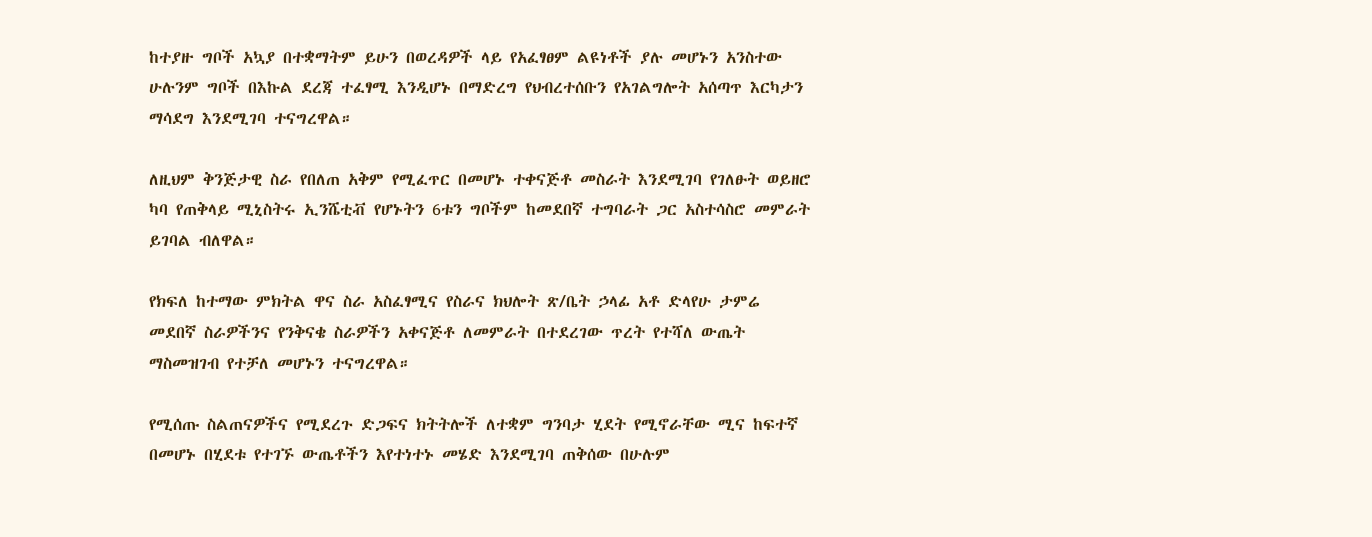ከተያዙ ግቦች አኳያ በተቋማትም ይሁን በወረዳዎች ላይ የአፈፃፀም ልዩነቶች ያሉ መሆኑን አንስተው ሁሉንም ግቦች በእኩል ደረጃ ተፈፃሚ እንዲሆኑ በማድረግ የህብረተሰቡን የአገልግሎት አሰጣጥ እርካታን ማሳደግ እንደሚገባ ተናግረዋል።

ለዚህም ቅንጅታዊ ስራ የበለጠ አቅም የሚፈጥር በመሆኑ ተቀናጅቶ መስራት እንደሚገባ የገለፁት ወይዘሮ ካባ የጠቅላይ ሚኒስትሩ ኢንሼቲቭ የሆኑትን 6ቱን ግቦችም ከመደበኛ ተግባራት ጋር አስተሳስሮ መምራት ይገባል ብለዋል።

የክፍለ ከተማው ምክትል ዋና ስራ አስፈፃሚና የስራና ክህሎት ጽ/ቤት ኃላፊ አቶ ድላየሁ ታምሬ መደበኛ ስራዎችንና የንቅናቄ ስራዎችን አቀናጅቶ ለመምራት በተደረገው ጥረት የተሻለ ውጤት ማስመዝገብ የተቻለ መሆኑን ተናግረዋል።

የሚሰጡ ስልጠናዎችና የሚደረጉ ድጋፍና ክትትሎች ለተቋም ግንባታ ሂደት የሚኖራቸው ሚና ከፍተኛ በመሆኑ በሂደቱ የተገኙ ውጤቶችን እየተነተኑ መሄድ እንደሚገባ ጠቅሰው በሁሉም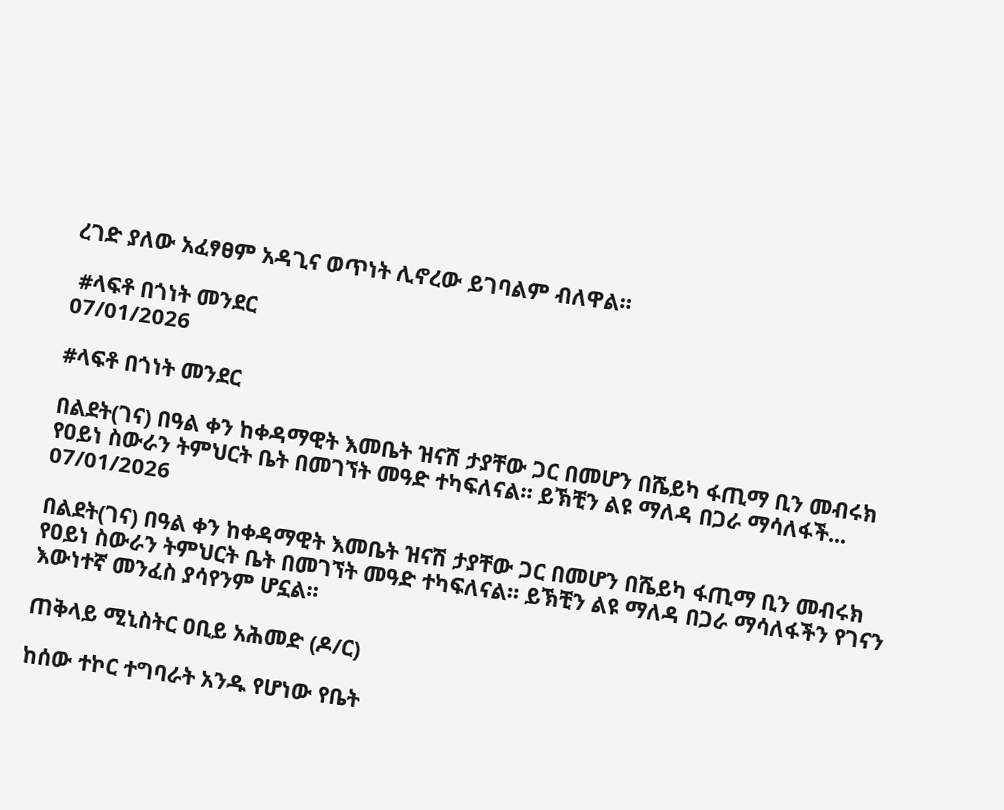ረገድ ያለው አፈፃፀም አዳጊና ወጥነት ሊኖረው ይገባልም ብለዋል።

 #ላፍቶ በጎነት መንደር
07/01/2026

#ላፍቶ በጎነት መንደር

በልደት(ገና) በዓል ቀን ከቀዳማዊት እመቤት ዝናሽ ታያቸው ጋር በመሆን በሼይካ ፋጢማ ቢን መብሩክ የዐይነ ስውራን ትምህርት ቤት በመገኘት መዓድ ተካፍለናል። ይኽቺን ልዩ ማለዳ በጋራ ማሳለፋች...
07/01/2026

በልደት(ገና) በዓል ቀን ከቀዳማዊት እመቤት ዝናሽ ታያቸው ጋር በመሆን በሼይካ ፋጢማ ቢን መብሩክ የዐይነ ስውራን ትምህርት ቤት በመገኘት መዓድ ተካፍለናል። ይኽቺን ልዩ ማለዳ በጋራ ማሳለፋችን የገናን እውነተኛ መንፈስ ያሳየንም ሆኗል።

ጠቅላይ ሚኒስትር ዐቢይ አሕመድ (ዶ/ር)

ከሰው ተኮር ተግባራት አንዱ የሆነው የቤት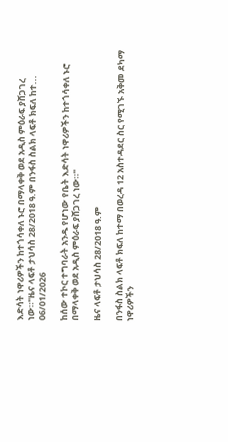እድሳት ነዋሪዎችን ከተጎሳቀለ ኑሮ በማላቀቅ ወደ አዲስ ምዕራፍ ያሸጋገረ ነው።"ዜና ላፍቶ ታህሳስ 28/2018 ዓ.ም በንፋስ ስልክ ላፍቶ ክፍለ ከተ...
06/01/2026

ከሰው ተኮር ተግባራት አንዱ የሆነው የቤት እድሳት ነዋሪዎችን ከተጎሳቀለ ኑሮ በማላቀቅ ወደ አዲስ ምዕራፍ ያሸጋገረ ነው።"

ዜና ላፍቶ ታህሳስ 28/2018 ዓ.ም

በንፋስ ስልክ ላፍቶ ክፍለ ከተማ በወረዳ 12 አስተዳደር ስር የሚገኙ አቅመ ደካማ ነዋሪዎችን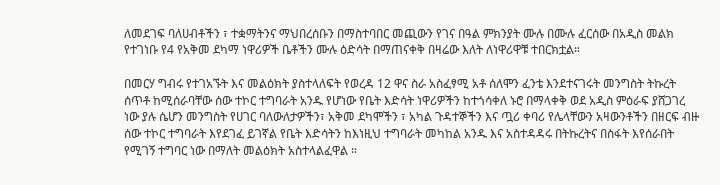ለመደገፍ ባለሀብቶችን ፣ ተቋማትንና ማህበረሰቡን በማስተባበር መጪውን የገና በዓል ምክንያት ሙሉ በሙሉ ፈርሰው በአዲስ መልክ የተገነቡ የ4 የአቅመ ደካማ ነዋሪዎች ቤቶችን ሙሉ ዕድሳት በማጠናቀቅ በዛሬው እለት ለነዋሪዋቹ ተበርክቷል።

በመርሃ ግብሩ የተገአኙት እና መልዕክት ያስተላለፍት የወረዳ 12 ዋና ስራ አስፈፃሚ አቶ ሰለሞን ፈንቴ እንደተናገሩት መንግስት ትኩረት ሰጥቶ ከሚሰራባቸው ሰው ተኮር ተግባራት አንዱ የሆነው የቤት እድሳት ነዋሪዎችን ከተጎሳቀለ ኑሮ በማላቀቅ ወደ አዲስ ምዕራፍ ያሸጋገረ ነው ያሉ ሴሆን መንግስት የሀገር ባለውለታዎችን፣ አቅመ ደካሞችን ፣ አካል ጉዳተኞችን እና ጧሪ ቀባሪ የሌላቸውን አዛውንቶችን በዘርፍ ብዙ ሰው ተኮር ተግባራት እየደገፈ ይገኛል የቤት እድሳትን ከእነዚህ ተግባራት መካከል አንዱ እና አስተዳዳሩ በትኩረትና በስፋት እየሰራበት የሚገኝ ተግባር ነው በማለት መልዕክት አስተላልፈዋል ።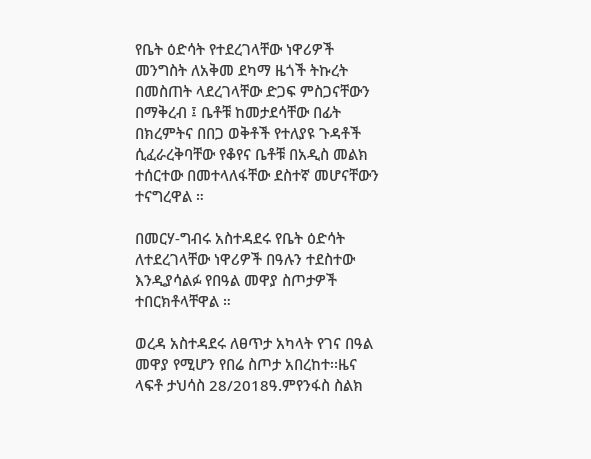የቤት ዕድሳት የተደረገላቸው ነዋሪዎች መንግስት ለአቅመ ደካማ ዜጎች ትኩረት በመስጠት ላደረገላቸው ድጋፍ ምስጋናቸውን በማቅረብ ፤ ቤቶቹ ከመታደሳቸው በፊት በክረምትና በበጋ ወቅቶች የተለያዩ ጉዳቶች ሲፈራረቅባቸው የቆየና ቤቶቹ በአዲስ መልክ ተሰርተው በመተላለፋቸው ደስተኛ መሆናቸውን ተናግረዋል ።

በመርሃ-ግብሩ አስተዳደሩ የቤት ዕድሳት ለተደረገላቸው ነዋሪዎች በዓሉን ተደስተው እንዲያሳልፉ የበዓል መዋያ ስጦታዎች ተበርክቶላቸዋል ።

ወረዳ አስተዳደሩ ለፀጥታ አካላት የገና በዓል መዋያ የሚሆን የበሬ ስጦታ አበረከተ፡፡ዜና ላፍቶ ታህሳስ 28/2018ዓ.ምየንፋስ ስልክ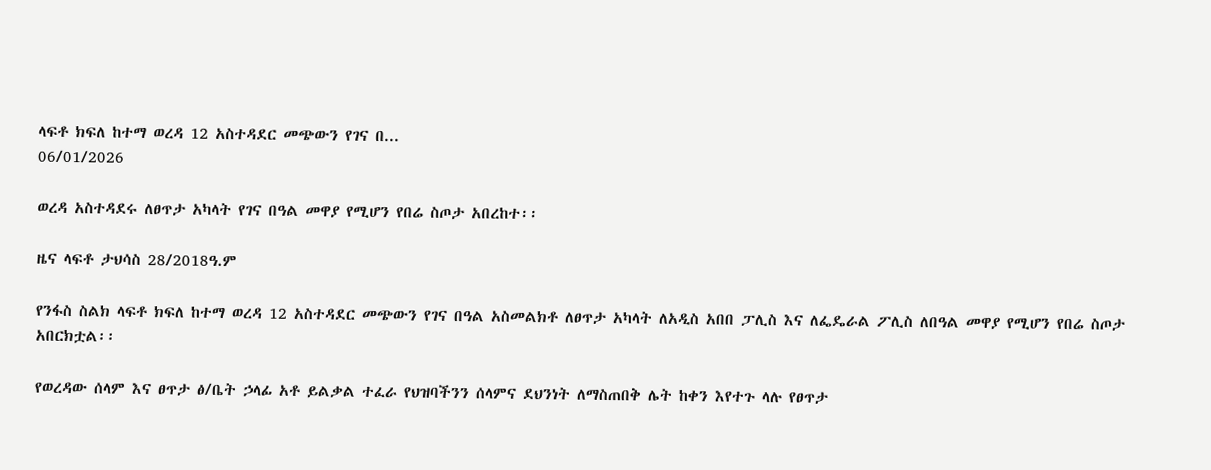ላፍቶ ክፍለ ከተማ ወረዳ 12 አስተዳደር መጭውን የገና በ...
06/01/2026

ወረዳ አስተዳደሩ ለፀጥታ አካላት የገና በዓል መዋያ የሚሆን የበሬ ስጦታ አበረከተ፡፡

ዜና ላፍቶ ታህሳስ 28/2018ዓ.ም

የንፋስ ስልክ ላፍቶ ክፍለ ከተማ ወረዳ 12 አስተዳደር መጭውን የገና በዓል አስመልክቶ ለፀጥታ አካላት ለአዲስ አበበ ፓሊስ እና ለፌዴራል ፖሊስ ለበዓል መዋያ የሚሆን የበሬ ስጦታ አበርክቷል፡፡

የወረዳው ሰላም እና ፀጥታ ፅ/ቤት ኃላፊ አቶ ይልቃል ተፈራ የህዝባችንን ሰላምና ደህንነት ለማስጠበቅ ሌት ከቀን እየተጉ ላሉ የፀጥታ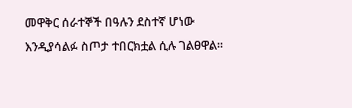መዋቅር ሰራተኞች በዓሉን ደስተኛ ሆነው እንዲያሳልፉ ስጦታ ተበርክቷል ሲሉ ገልፀዋል፡፡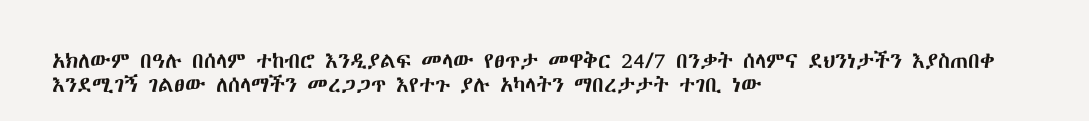አክለውም በዓሉ በሰላም ተከብሮ እንዲያልፍ መላው የፀጥታ መዋቅር 24/7 በንቃት ሰላምና ደህንነታችን እያስጠበቀ እንደሚገኝ ገልፀው ለሰላማችን መረጋጋጥ እየተጉ ያሉ አካላትን ማበረታታት ተገቢ ነው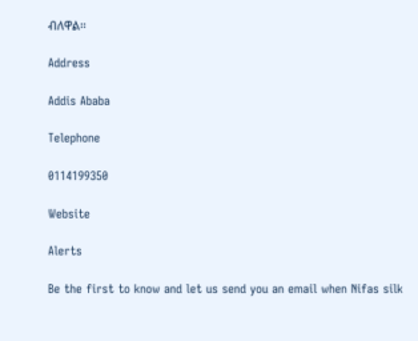ብለዋል፡፡

Address

Addis Ababa

Telephone

0114199350

Website

Alerts

Be the first to know and let us send you an email when Nifas silk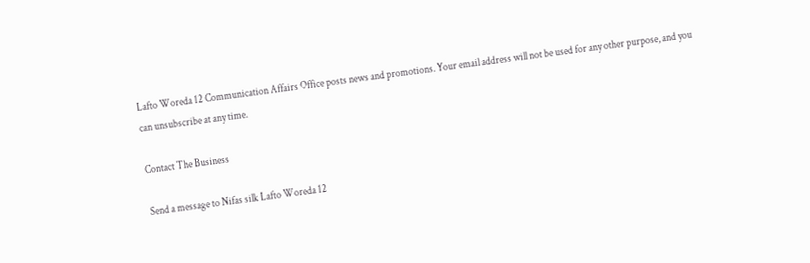Lafto Woreda 12 Communication Affairs Office posts news and promotions. Your email address will not be used for any other purpose, and you can unsubscribe at any time.

Contact The Business

Send a message to Nifas silk Lafto Woreda 12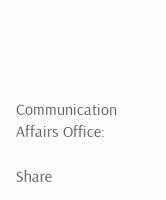Communication Affairs Office:

Share